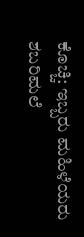ಕೊಚ್ಚಿ: ಇಬ್ಬರು ಮಹಿಳೆಯರು ಶಬರಿಮಲೆ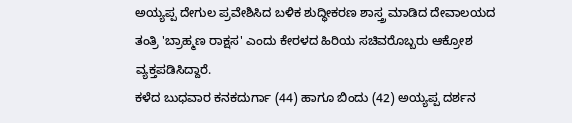ಅಯ್ಯಪ್ಪ ದೇಗುಲ ಪ್ರವೇಶಿಸಿದ ಬಳಿಕ ಶುದ್ಧೀಕರಣ ಶಾಸ್ತ್ರ ಮಾಡಿದ ದೇವಾಲಯದ ತಂತ್ರಿ 'ಬ್ರಾಹ್ಮಣ ರಾಕ್ಷಸ' ಎಂದು ಕೇರಳದ ಹಿರಿಯ ಸಚಿವರೊಬ್ಬರು ಆಕ್ರೋಶ ವ್ಯಕ್ತಪಡಿಸಿದ್ದಾರೆ.
ಕಳೆದ ಬುಧವಾರ ಕನಕದುರ್ಗಾ (44) ಹಾಗೂ ಬಿಂದು (42) ಅಯ್ಯಪ್ಪ ದರ್ಶನ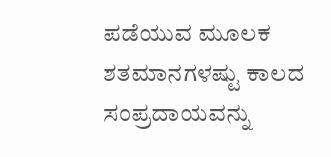ಪಡೆಯುವ ಮೂಲಕ ಶತಮಾನಗಳಷ್ಟು ಕಾಲದ ಸಂಪ್ರದಾಯವನ್ನು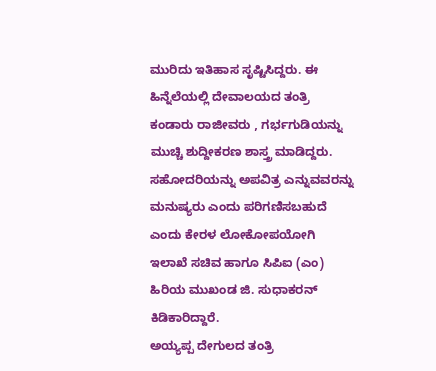ಮುರಿದು ಇತಿಹಾಸ ಸೃಷ್ಟಿಸಿದ್ದರು. ಈ ಹಿನ್ನೆಲೆಯಲ್ಲಿ ದೇವಾಲಯದ ತಂತ್ರಿ ಕಂಡಾರು ರಾಜೀವರು , ಗರ್ಭಗುಡಿಯನ್ನು ಮುಚ್ಚಿ ಶುದ್ದೀಕರಣ ಶಾಸ್ತ್ರ ಮಾಡಿದ್ದರು.
ಸಹೋದರಿಯನ್ನು ಅಪವಿತ್ರ ಎನ್ನುವವರನ್ನು ಮನುಷ್ಯರು ಎಂದು ಪರಿಗಣಿಸಬಹುದೆ ಎಂದು ಕೇರಳ ಲೋಕೋಪಯೋಗಿ ಇಲಾಖೆ ಸಚಿವ ಹಾಗೂ ಸಿಪಿಐ (ಎಂ) ಹಿರಿಯ ಮುಖಂಡ ಜಿ. ಸುಧಾಕರನ್ ಕಿಡಿಕಾರಿದ್ದಾರೆ.
ಅಯ್ಯಪ್ಪ ದೇಗುಲದ ತಂತ್ರಿ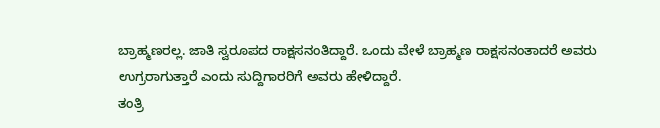ಬ್ರಾಹ್ಮಣರಲ್ಲ. ಜಾತಿ ಸ್ವರೂಪದ ರಾಕ್ಷಸನಂತಿದ್ದಾರೆ. ಒಂದು ವೇಳೆ ಬ್ರಾಹ್ಮಣ ರಾಕ್ಷಸನಂತಾದರೆ ಅವರು ಉಗ್ರರಾಗುತ್ತಾರೆ ಎಂದು ಸುದ್ದಿಗಾರರಿಗೆ ಅವರು ಹೇಳಿದ್ದಾರೆ.
ತಂತ್ರಿ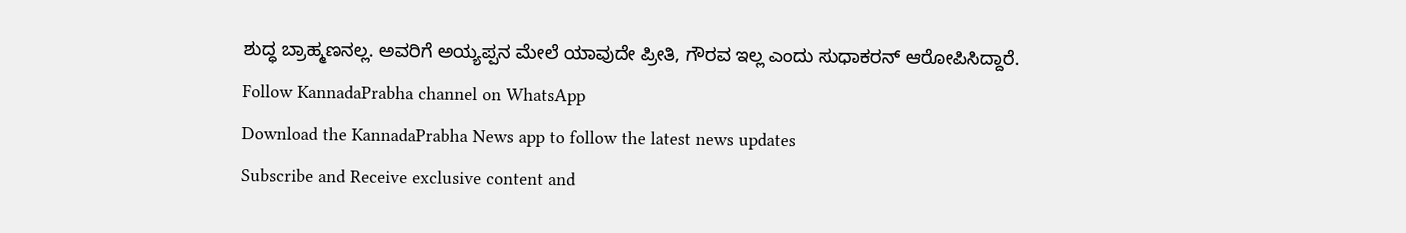ಶುದ್ಧ ಬ್ರಾಹ್ಮಣನಲ್ಲ. ಅವರಿಗೆ ಅಯ್ಯಪ್ಪನ ಮೇಲೆ ಯಾವುದೇ ಪ್ರೀತಿ, ಗೌರವ ಇಲ್ಲ ಎಂದು ಸುಧಾಕರನ್ ಆರೋಪಿಸಿದ್ದಾರೆ.
Follow KannadaPrabha channel on WhatsApp
Download the KannadaPrabha News app to follow the latest news updates
Subscribe and Receive exclusive content and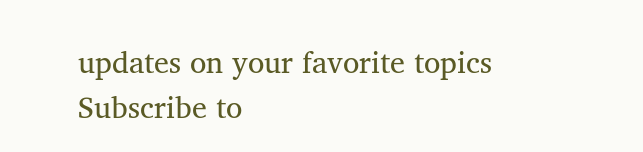updates on your favorite topics
Subscribe to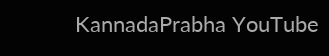KannadaPrabha YouTube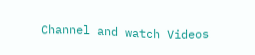Channel and watch Videos